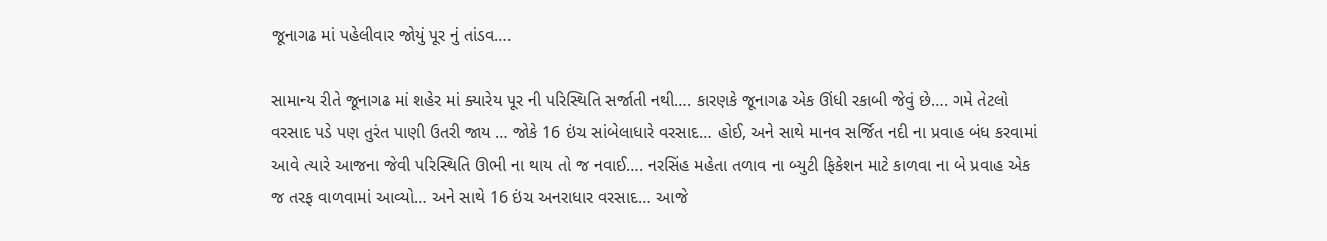જૂનાગઢ માં પહેલીવાર જોયું પૂર નું તાંડવ….

સામાન્ય રીતે જૂનાગઢ માં શહેર માં ક્યારેય પૂર ની પરિસ્થિતિ સર્જાતી નથી…. કારણકે જૂનાગઢ એક ઊંધી રકાબી જેવું છે…. ગમે તેટલો વરસાદ પડે પણ તુરંત પાણી ઉતરી જાય … જોકે 16 ઇંચ સાંબેલાધારે વરસાદ… હોઈ, અને સાથે માનવ સર્જિત નદી ના પ્રવાહ બંધ કરવામાં આવે ત્યારે આજના જેવી પરિસ્થિતિ ઊભી ના થાય તો જ નવાઈ…. નરસિંહ મહેતા તળાવ ના બ્યુટી ફિકેશન માટે કાળવા ના બે પ્રવાહ એક જ તરફ વાળવામાં આવ્યો… અને સાથે 16 ઇંચ અનરાધાર વરસાદ… આજે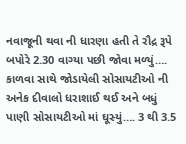નવાજૂની થવા ની ધારણા હતી તે રૌદ્ર રૂપે બપોરે 2.30 વાગ્યા પછી જોવા મળ્યું…. કાળવા સાથે જોડાયેલી સોસાયટીઓ ની અનેક દીવાલો ધરાશાઈ થઈ અને બધું પાણી સોસાયટીઓ માં ઘૂસ્યું…. 3 થી 3.5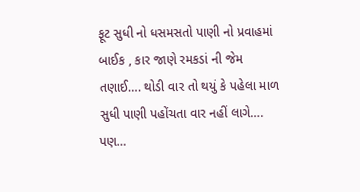ફૂટ સુધી નો ધસમસતો પાણી નો પ્રવાહમાં બાઈક , કાર જાણે રમકડાં ની જેમ તણાઈ…. થોડી વાર તો થયું કે પહેલા માળ સુધી પાણી પહોંચતા વાર નહીં લાગે…. પણ…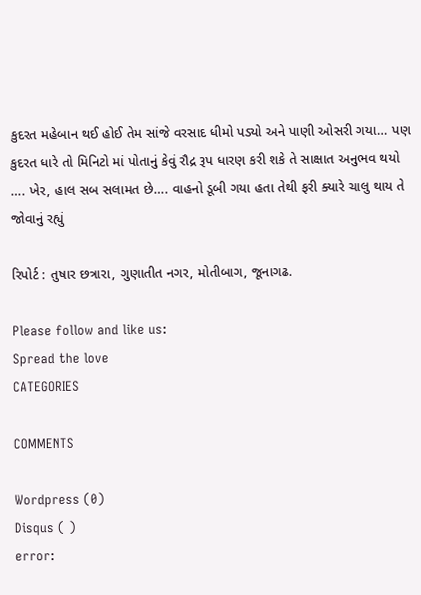કુદરત મહેબાન થઈ હોઈ તેમ સાંજે વરસાદ ધીમો પડ્યો અને પાણી ઓસરી ગયા… પણ કુદરત ધારે તો મિનિટો માં પોતાનું કેવું રૌદ્ર રૂપ ધારણ કરી શકે તે સાક્ષાત અનુભવ થયો …. ખેર, હાલ સબ સલામત છે…. વાહનો ડૂબી ગયા હતા તેથી ફરી ક્યારે ચાલુ થાય તે જોવાનું રહ્યું

રિપોર્ટ : તુષાર છત્રારા, ગુણાતીત નગર, મોતીબાગ, જૂનાગઢ.

Please follow and like us:
Spread the love
CATEGORIES

COMMENTS

Wordpress (0)
Disqus ( )
error: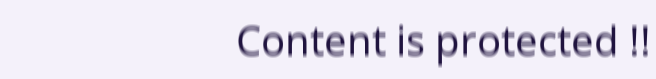Content is protected !!